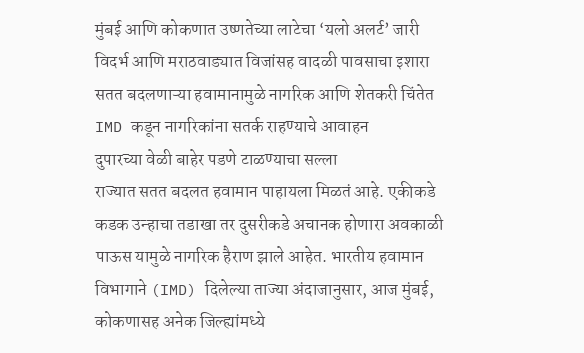मुंबई आणि कोकणात उष्णतेच्या लाटेचा ‘यलो अलर्ट’ जारी
विदर्भ आणि मराठवाड्यात विजांसह वादळी पावसाचा इशारा
सतत बदलणाऱ्या हवामानामुळे नागरिक आणि शेतकरी चिंतेत
IMD कडून नागरिकांना सतर्क राहण्याचे आवाहन
दुपारच्या वेळी बाहेर पडणे टाळण्याचा सल्ला
राज्यात सतत बदलत हवामान पाहायला मिळतं आहे. एकीकडे कडक उन्हाचा तडाखा तर दुसरीकडे अचानक होणारा अवकाळी पाऊस यामुळे नागरिक हैराण झाले आहेत. भारतीय हवामान विभागाने (IMD) दिलेल्या ताज्या अंदाजानुसार, आज मुंबई, कोकणासह अनेक जिल्ह्यांमध्ये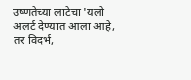उष्णतेच्या लाटेचा 'यलो अलर्ट देण्यात आला आहे, तर विदर्भ,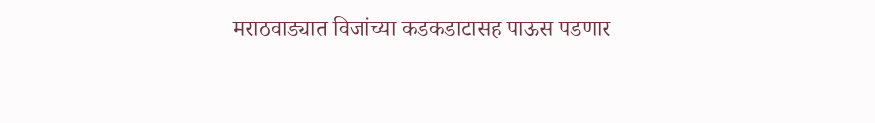मराठवाड्यात विजांच्या कडकडाटासह पाऊस पडणार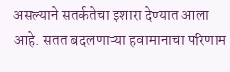असल्याने सतर्कतेचा इशारा देण्यात आला आहे. सतत बदलणाऱ्या हवामानाचा परिणाम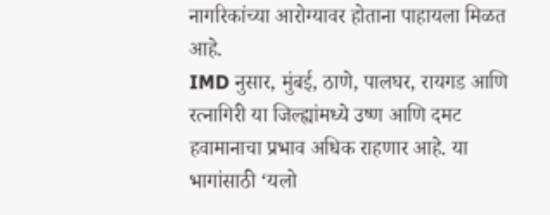नागरिकांच्या आरोग्यावर होताना पाहायला मिळत आहे.
IMD नुसार, मुंबई, ठाणे, पालघर, रायगड आणि रत्नागिरी या जिल्ह्यांमध्ये उष्ण आणि दमट हवामानाचा प्रभाव अधिक राहणार आहे. या भागांसाठी ‘यलो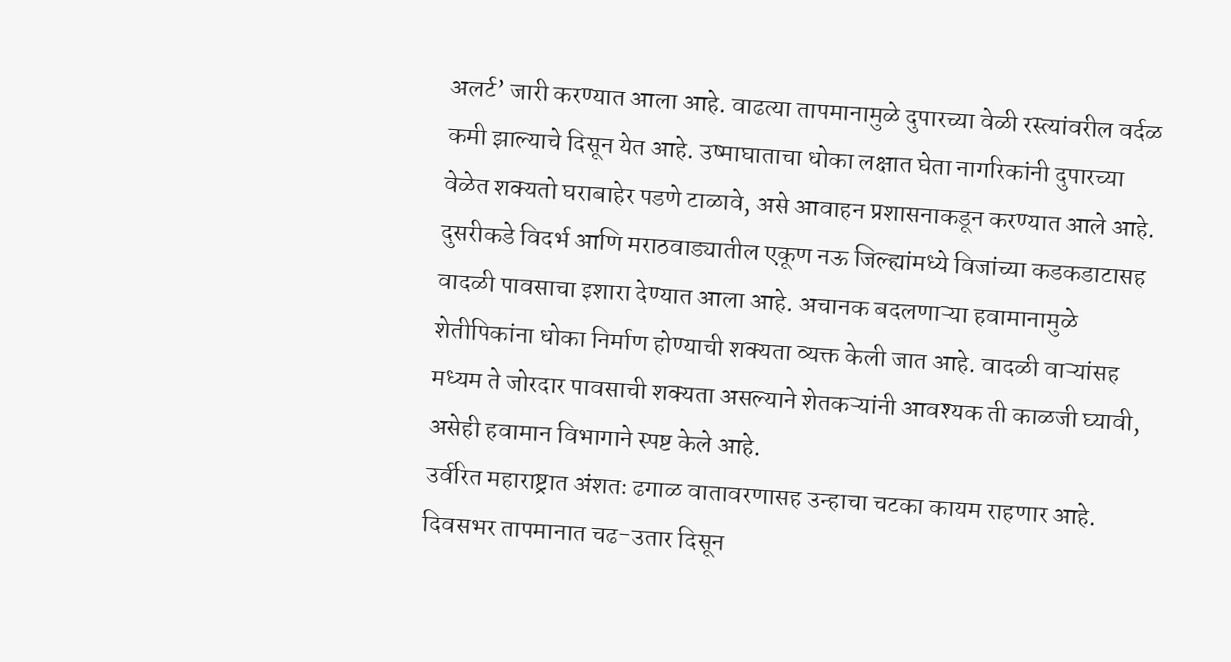अलर्ट’ जारी करण्यात आला आहे. वाढत्या तापमानामुळे दुपारच्या वेळी रस्त्यांवरील वर्दळ कमी झाल्याचे दिसून येत आहे. उष्माघाताचा धोका लक्षात घेता नागरिकांनी दुपारच्या वेळेत शक्यतो घराबाहेर पडणे टाळावे, असे आवाहन प्रशासनाकडून करण्यात आले आहे.
दुसरीकडे विदर्भ आणि मराठवाड्यातील एकूण नऊ जिल्ह्यांमध्ये विजांच्या कडकडाटासह वादळी पावसाचा इशारा देण्यात आला आहे. अचानक बदलणाऱ्या हवामानामुळे शेतीपिकांना धोका निर्माण होण्याची शक्यता व्यक्त केली जात आहे. वादळी वाऱ्यांसह मध्यम ते जोरदार पावसाची शक्यता असल्याने शेतकऱ्यांनी आवश्यक ती काळजी घ्यावी, असेही हवामान विभागाने स्पष्ट केले आहे.
उर्वरित महाराष्ट्रात अंशतः ढगाळ वातावरणासह उन्हाचा चटका कायम राहणार आहे. दिवसभर तापमानात चढ-उतार दिसून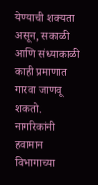येण्याची शक्यता असून, सकाळी आणि संध्याकाळी काही प्रमाणात गारवा जाणवू शकतो. नागरिकांनी हवामान विभागाच्या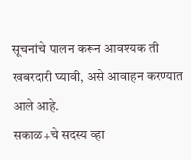सूचनांचे पालन करून आवश्यक ती खबरदारी घ्यावी, असे आवाहन करण्यात आले आहे.
सकाळ+चे सदस्य व्हा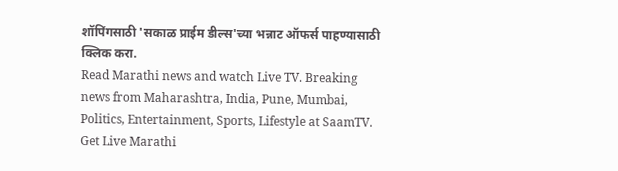शॉपिंगसाठी 'सकाळ प्राईम डील्स'च्या भन्नाट ऑफर्स पाहण्यासाठी क्लिक करा.
Read Marathi news and watch Live TV. Breaking news from Maharashtra, India, Pune, Mumbai, Politics, Entertainment, Sports, Lifestyle at SaamTV. Get Live Marathi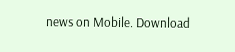news on Mobile. Download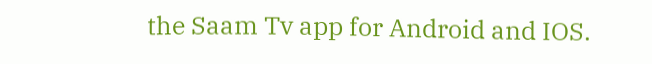the Saam Tv app for Android and IOS.